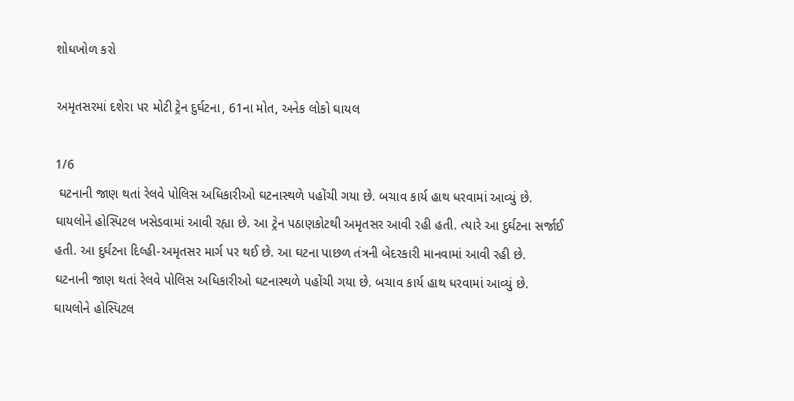શોધખોળ કરો

અમૃતસરમાં દશેરા પર મોટી ટ્રેન દુર્ઘટના, 61ના મોત, અનેક લોકો ઘાયલ

1/6
 ઘટનાની જાણ થતાં રેલવે પોલિસ અધિકારીઓ ઘટનાસ્થળે પહોંચી ગયા છે. બચાવ કાર્ય હાથ ધરવામાં આવ્યું છે. ઘાયલોને હોસ્પિટલ ખસેડવામાં આવી રહ્યા છે. આ ટ્રેન પઠાણકોટથી અમૃતસર આવી રહી હતી. ત્યારે આ દુર્ઘટના સર્જાઈ હતી. આ દુર્ઘટના દિલ્હી-અમૃતસર માર્ગ પર થઈ છે. આ ઘટના પાછળ તંત્રની બેદરકારી માનવામાં આવી રહી છે.
ઘટનાની જાણ થતાં રેલવે પોલિસ અધિકારીઓ ઘટનાસ્થળે પહોંચી ગયા છે. બચાવ કાર્ય હાથ ધરવામાં આવ્યું છે. ઘાયલોને હોસ્પિટલ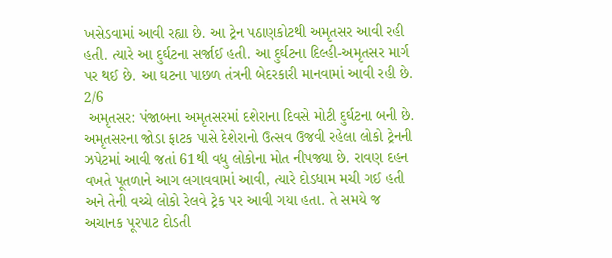ખસેડવામાં આવી રહ્યા છે. આ ટ્રેન પઠાણકોટથી અમૃતસર આવી રહી હતી. ત્યારે આ દુર્ઘટના સર્જાઈ હતી. આ દુર્ઘટના દિલ્હી-અમૃતસર માર્ગ પર થઈ છે. આ ઘટના પાછળ તંત્રની બેદરકારી માનવામાં આવી રહી છે.
2/6
 અમૃતસર: પંજાબના અમૃતસરમાં દશેરાના દિવસે મોટી દુર્ઘટના બની છે. અમૃતસરના જોડા ફાટક પાસે દેશેરાનો ઉત્સવ ઉજવી રહેલા લોકો ટ્રેનની ઝપેટમાં આવી જતાં 61થી વધુ લોકોના મોત નીપજ્યા છે. રાવણ દહન વખતે પૂતળાને આગ લગાવવામાં આવી, ત્યારે દોડધામ મચી ગઈ હતી અને તેની વચ્ચે લોકો રેલવે ટ્રેક પર આવી ગયા હતા. તે સમયે જ અચાનક પૂરપાટ દોડતી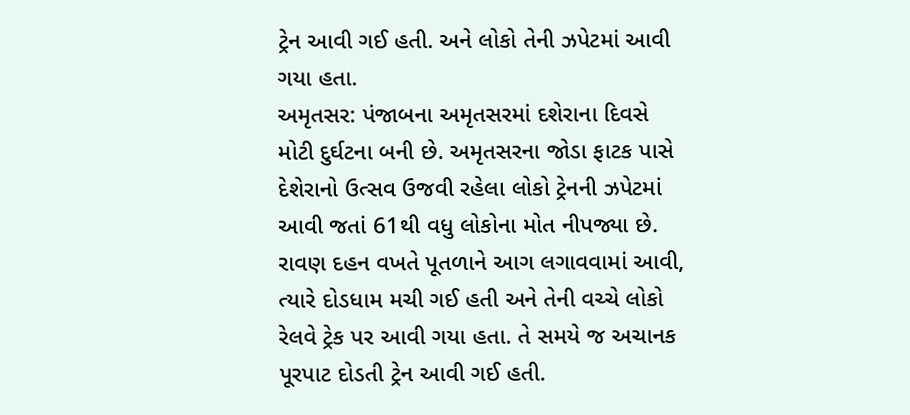ટ્રેન આવી ગઈ હતી. અને લોકો તેની ઝપેટમાં આવી ગયા હતા.
અમૃતસર: પંજાબના અમૃતસરમાં દશેરાના દિવસે મોટી દુર્ઘટના બની છે. અમૃતસરના જોડા ફાટક પાસે દેશેરાનો ઉત્સવ ઉજવી રહેલા લોકો ટ્રેનની ઝપેટમાં આવી જતાં 61થી વધુ લોકોના મોત નીપજ્યા છે. રાવણ દહન વખતે પૂતળાને આગ લગાવવામાં આવી, ત્યારે દોડધામ મચી ગઈ હતી અને તેની વચ્ચે લોકો રેલવે ટ્રેક પર આવી ગયા હતા. તે સમયે જ અચાનક પૂરપાટ દોડતી ટ્રેન આવી ગઈ હતી.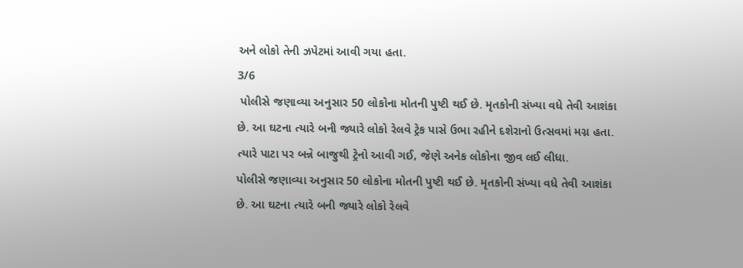અને લોકો તેની ઝપેટમાં આવી ગયા હતા.
3/6
 પોલીસે જણાવ્યા અનુસાર 50 લોકોના મોતની પુષ્ટી થઈ છે. મૃતકોની સંખ્યા વધે તેવી આશંકા છે. આ ઘટના ત્યારે બની જ્યારે લોકો રેલવે ટ્રેક પાસે ઉભા રહીને દશેરાનો ઉત્સવમાં મગ્ન હતા. ત્યારે પાટા પર બન્ને બાજુથી ટ્રેનો આવી ગઈ, જેણે અનેક લોકોના જીવ લઈ લીધા.
પોલીસે જણાવ્યા અનુસાર 50 લોકોના મોતની પુષ્ટી થઈ છે. મૃતકોની સંખ્યા વધે તેવી આશંકા છે. આ ઘટના ત્યારે બની જ્યારે લોકો રેલવે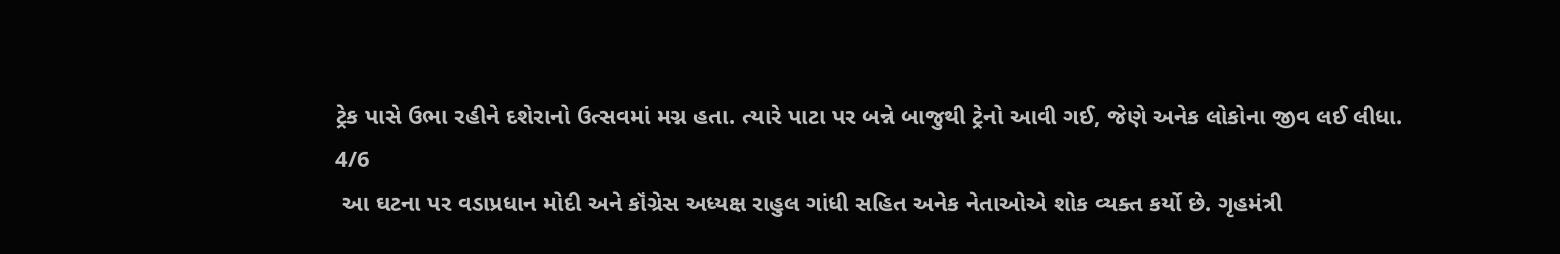ટ્રેક પાસે ઉભા રહીને દશેરાનો ઉત્સવમાં મગ્ન હતા. ત્યારે પાટા પર બન્ને બાજુથી ટ્રેનો આવી ગઈ, જેણે અનેક લોકોના જીવ લઈ લીધા.
4/6
 આ ઘટના પર વડાપ્રધાન મોદી અને કૉંગ્રેસ અધ્યક્ષ રાહુલ ગાંધી સહિત અનેક નેતાઓએ શોક વ્યક્ત કર્યો છે. ગૃહમંત્રી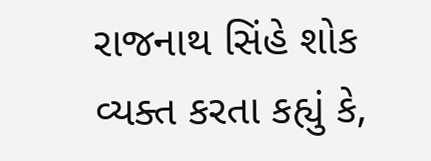રાજનાથ સિંહે શોક વ્યક્ત કરતા કહ્યું કે,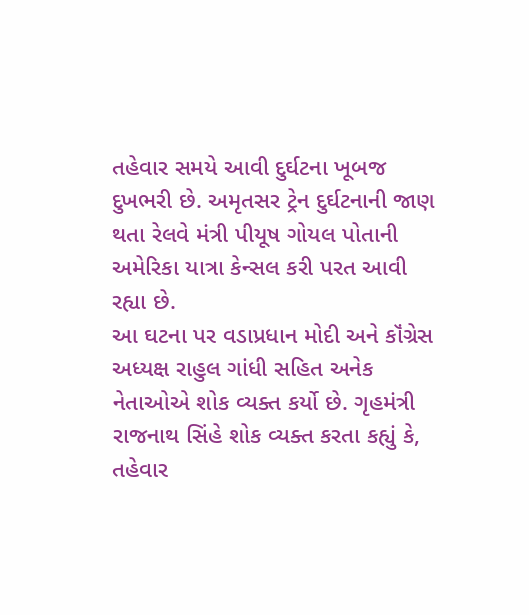તહેવાર સમયે આવી દુર્ઘટના ખૂબજ દુખભરી છે. અમૃતસર ટ્રેન દુર્ઘટનાની જાણ થતા રેલવે મંત્રી પીયૂષ ગોયલ પોતાની અમેરિકા યાત્રા કેન્સલ કરી પરત આવી રહ્યા છે.
આ ઘટના પર વડાપ્રધાન મોદી અને કૉંગ્રેસ અધ્યક્ષ રાહુલ ગાંધી સહિત અનેક નેતાઓએ શોક વ્યક્ત કર્યો છે. ગૃહમંત્રી રાજનાથ સિંહે શોક વ્યક્ત કરતા કહ્યું કે, તહેવાર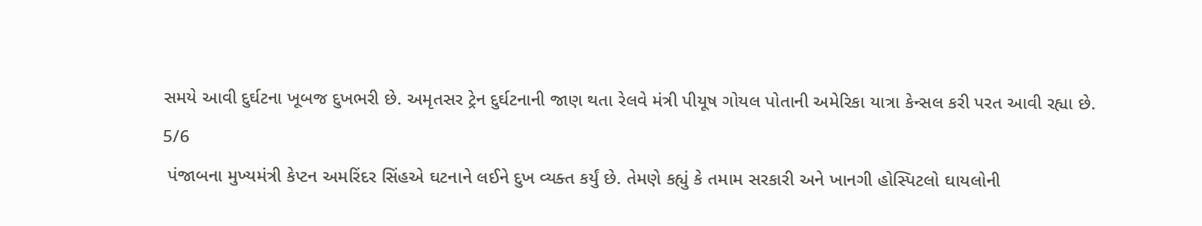સમયે આવી દુર્ઘટના ખૂબજ દુખભરી છે. અમૃતસર ટ્રેન દુર્ઘટનાની જાણ થતા રેલવે મંત્રી પીયૂષ ગોયલ પોતાની અમેરિકા યાત્રા કેન્સલ કરી પરત આવી રહ્યા છે.
5/6
 પંજાબના મુખ્યમંત્રી કેપ્ટન અમરિંદર સિંહએ ઘટનાને લઈને દુખ વ્યક્ત કર્યું છે. તેમણે કહ્યું કે તમામ સરકારી અને ખાનગી હોસ્પિટલો ઘાયલોની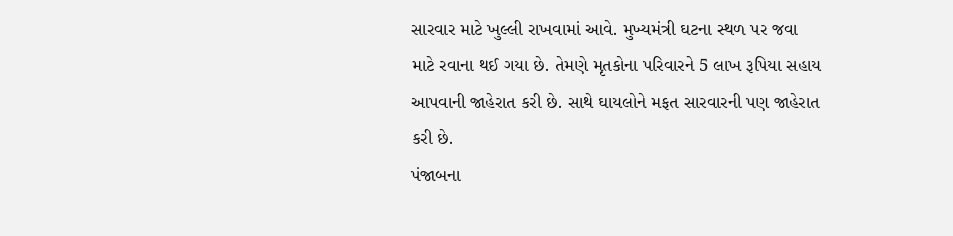સારવાર માટે ખુલ્લી રાખવામાં આવે. મુખ્યમંત્રી ઘટના સ્થળ પર જવા માટે રવાના થઈ ગયા છે. તેમણે મૃતકોના પરિવારને 5 લાખ રૂપિયા સહાય આપવાની જાહેરાત કરી છે. સાથે ઘાયલોને મફત સારવારની પણ જાહેરાત કરી છે.
પંજાબના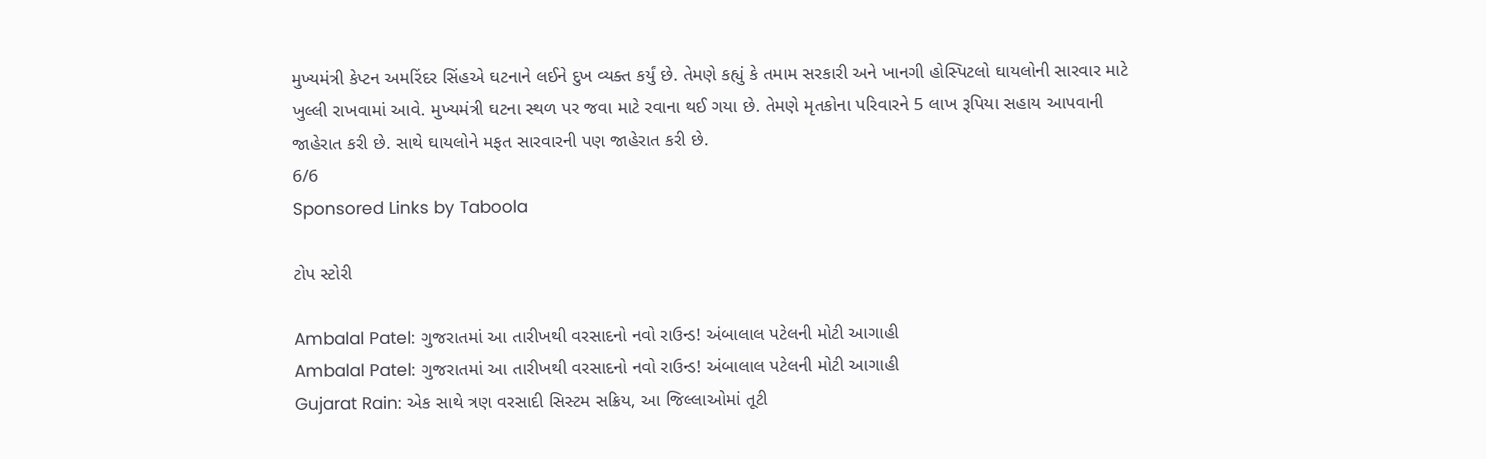મુખ્યમંત્રી કેપ્ટન અમરિંદર સિંહએ ઘટનાને લઈને દુખ વ્યક્ત કર્યું છે. તેમણે કહ્યું કે તમામ સરકારી અને ખાનગી હોસ્પિટલો ઘાયલોની સારવાર માટે ખુલ્લી રાખવામાં આવે. મુખ્યમંત્રી ઘટના સ્થળ પર જવા માટે રવાના થઈ ગયા છે. તેમણે મૃતકોના પરિવારને 5 લાખ રૂપિયા સહાય આપવાની જાહેરાત કરી છે. સાથે ઘાયલોને મફત સારવારની પણ જાહેરાત કરી છે.
6/6
Sponsored Links by Taboola

ટોપ સ્ટોરી

Ambalal Patel: ગુજરાતમાં આ તારીખથી વરસાદનો નવો રાઉન્ડ! અંબાલાલ પટેલની મોટી આગાહી
Ambalal Patel: ગુજરાતમાં આ તારીખથી વરસાદનો નવો રાઉન્ડ! અંબાલાલ પટેલની મોટી આગાહી
Gujarat Rain: એક સાથે ત્રણ વરસાદી સિસ્ટમ સક્રિય, આ જિલ્લાઓમાં તૂટી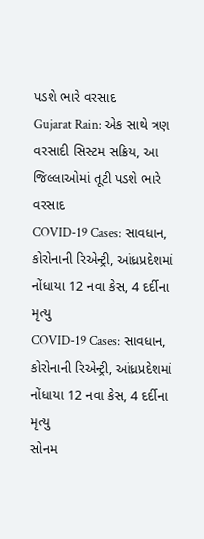પડશે ભારે વરસાદ
Gujarat Rain: એક સાથે ત્રણ વરસાદી સિસ્ટમ સક્રિય, આ જિલ્લાઓમાં તૂટી પડશે ભારે વરસાદ
COVID-19 Cases: સાવધાન, કોરોનાની રિએન્ટ્રી, આંધ્રપ્રદેશમાં નોંધાયા 12 નવા કેસ, 4 દર્દીના મૃત્યુ
COVID-19 Cases: સાવધાન, કોરોનાની રિએન્ટ્રી, આંધ્રપ્રદેશમાં નોંધાયા 12 નવા કેસ, 4 દર્દીના મૃત્યુ
સોનમ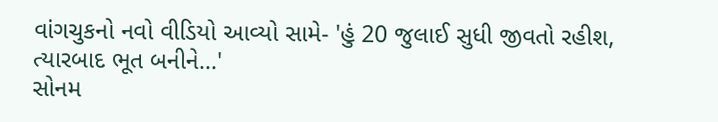વાંગચુકનો નવો વીડિયો આવ્યો સામે- 'હું 20 જુલાઈ સુધી જીવતો રહીશ, ત્યારબાદ ભૂત બનીને...'
સોનમ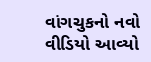વાંગચુકનો નવો વીડિયો આવ્યો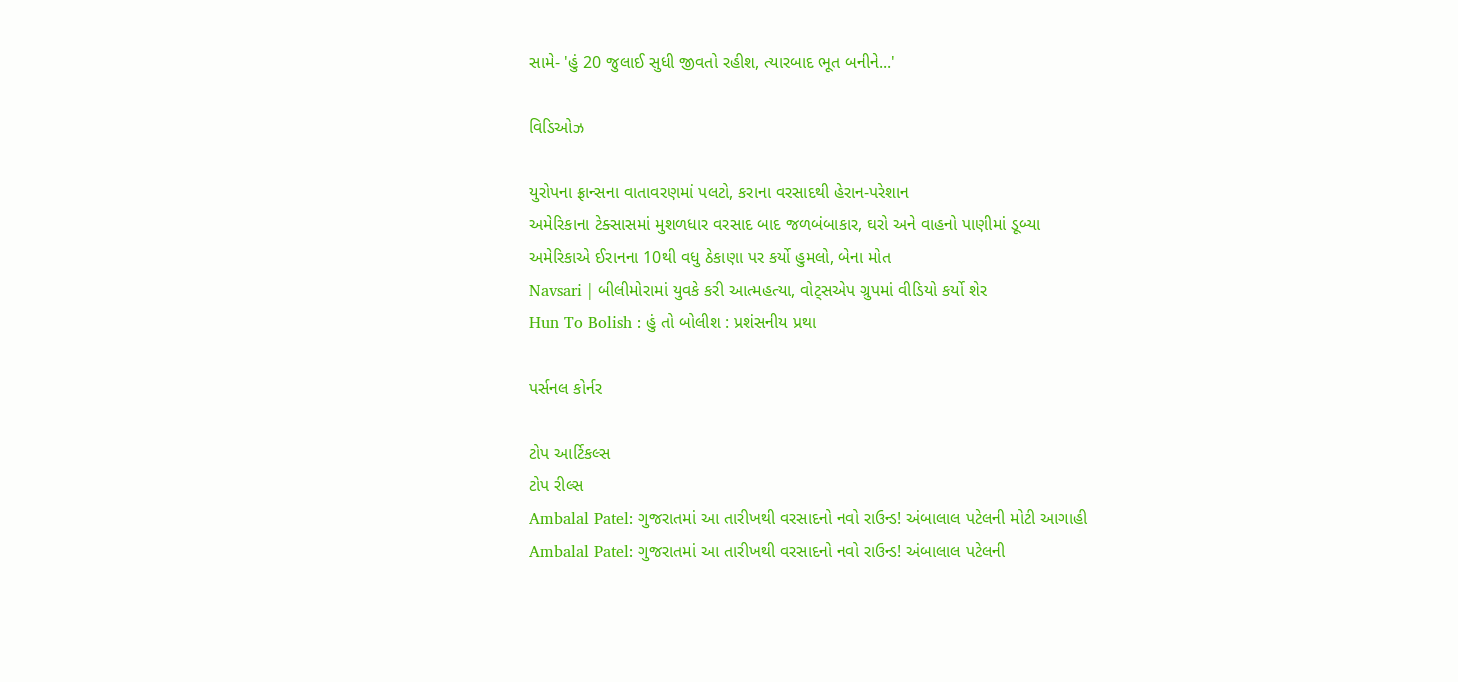સામે- 'હું 20 જુલાઈ સુધી જીવતો રહીશ, ત્યારબાદ ભૂત બનીને...'

વિડિઓઝ

યુરોપના ફ્રાન્સના વાતાવરણમાં પલટો, કરાના વરસાદથી હેરાન-પરેશાન
અમેરિકાના ટેક્સાસમાં મુશળધાર વરસાદ બાદ જળબંબાકાર, ઘરો અને વાહનો પાણીમાં ડૂબ્યા
અમેરિકાએ ઈરાનના 10થી વધુ ઠેકાણા પર કર્યો હુમલો, બેના મોત
Navsari | બીલીમોરામાં યુવકે કરી આત્મહત્યા, વોટ્સએપ ગ્રુપમાં વીડિયો કર્યો શેર
Hun To Bolish : હું તો બોલીશ : પ્રશંસનીય પ્રથા

પર્સનલ કોર્નર

ટોપ આર્ટિકલ્સ
ટોપ રીલ્સ
Ambalal Patel: ગુજરાતમાં આ તારીખથી વરસાદનો નવો રાઉન્ડ! અંબાલાલ પટેલની મોટી આગાહી
Ambalal Patel: ગુજરાતમાં આ તારીખથી વરસાદનો નવો રાઉન્ડ! અંબાલાલ પટેલની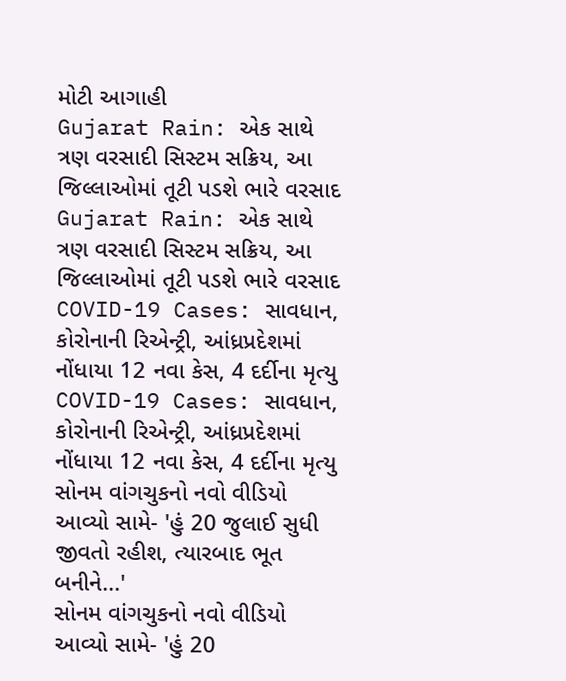મોટી આગાહી
Gujarat Rain: એક સાથે ત્રણ વરસાદી સિસ્ટમ સક્રિય, આ જિલ્લાઓમાં તૂટી પડશે ભારે વરસાદ
Gujarat Rain: એક સાથે ત્રણ વરસાદી સિસ્ટમ સક્રિય, આ જિલ્લાઓમાં તૂટી પડશે ભારે વરસાદ
COVID-19 Cases: સાવધાન, કોરોનાની રિએન્ટ્રી, આંધ્રપ્રદેશમાં નોંધાયા 12 નવા કેસ, 4 દર્દીના મૃત્યુ
COVID-19 Cases: સાવધાન, કોરોનાની રિએન્ટ્રી, આંધ્રપ્રદેશમાં નોંધાયા 12 નવા કેસ, 4 દર્દીના મૃત્યુ
સોનમ વાંગચુકનો નવો વીડિયો આવ્યો સામે- 'હું 20 જુલાઈ સુધી જીવતો રહીશ, ત્યારબાદ ભૂત બનીને...'
સોનમ વાંગચુકનો નવો વીડિયો આવ્યો સામે- 'હું 20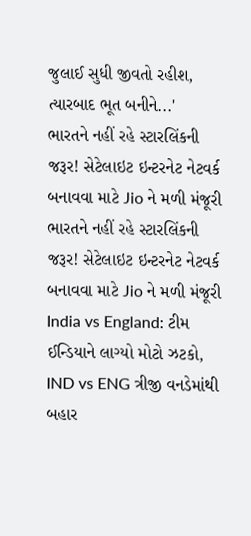જુલાઈ સુધી જીવતો રહીશ, ત્યારબાદ ભૂત બનીને...'
ભારતને નહીં રહે સ્ટારલિંકની જરૂર! સેટેલાઇટ ઇન્ટરનેટ નેટવર્ક બનાવવા માટે Jio ને મળી મંજૂરી
ભારતને નહીં રહે સ્ટારલિંકની જરૂર! સેટેલાઇટ ઇન્ટરનેટ નેટવર્ક બનાવવા માટે Jio ને મળી મંજૂરી
India vs England: ટીમ ઈન્ડિયાને લાગ્યો મોટો ઝટકો, IND vs ENG ત્રીજી વનડેમાંથી બહાર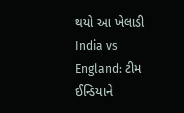થયો આ ખેલાડી
India vs England: ટીમ ઈન્ડિયાને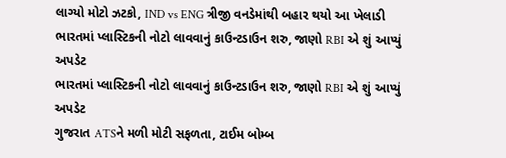લાગ્યો મોટો ઝટકો, IND vs ENG ત્રીજી વનડેમાંથી બહાર થયો આ ખેલાડી
ભારતમાં પ્લાસ્ટિકની નોટો લાવવાનું કાઉન્ટડાઉન શરુ, જાણો RBI એ શું આપ્યું અપડેટ
ભારતમાં પ્લાસ્ટિકની નોટો લાવવાનું કાઉન્ટડાઉન શરુ, જાણો RBI એ શું આપ્યું અપડેટ
ગુજરાત ATSને મળી મોટી સફળતા, ટાઈમ બોમ્બ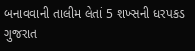બનાવવાની તાલીમ લેતાં 5 શખ્સની ધરપકડ
ગુજરાત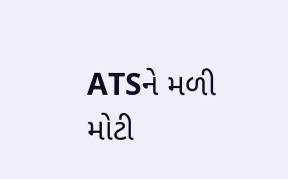ATSને મળી મોટી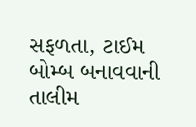સફળતા, ટાઈમ બોમ્બ બનાવવાની તાલીમ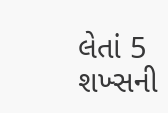લેતાં 5 શખ્સની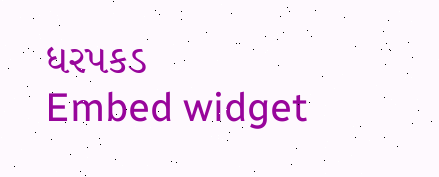ધરપકડ
Embed widget